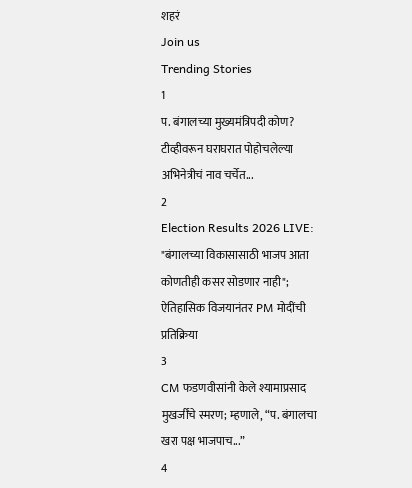शहरं
Join us
Trending Stories
1
प. बंगालच्या मुख्यमंत्रिपदी कोण? टीव्हीवरून घराघरात पोहोचलेल्या अभिनेत्रीचं नाव चर्चेत...
2
Election Results 2026 LIVE: "बंगालच्या विकासासाठी भाजप आता कोणतीही कसर सोडणार नाही"; ऐतिहासिक विजयानंतर PM मोदींची प्रतिक्रिया
3
CM फडणवीसांनी केले श्यामाप्रसाद मुखर्जींचे स्मरण; म्हणाले, “प. बंगालचा खरा पक्ष भाजपाच...”
4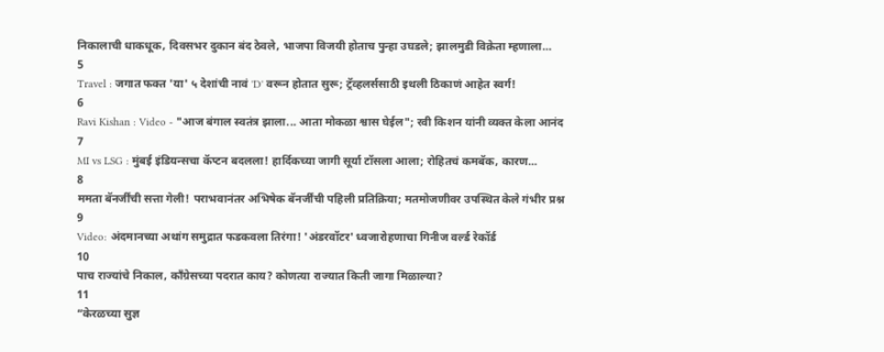निकालाची धाकधूक, दिवसभर दुकान बंद ठेवले, भाजपा विजयी होताच पुन्हा उघडले; झालमुडी विक्रेता म्हणाला…
5
Travel : जगात फक्त 'या' ५ देशांची नावं 'D' वरून होतात सुरू; ट्रॅव्हलर्ससाठी इथली ठिकाणं आहेत स्वर्ग!
6
Ravi Kishan : Video - "आज बंगाल स्वतंत्र झाला... आता मोकळा श्वास घेईल"; रवी किशन यांनी व्यक्त केला आनंद
7
MI vs LSG : मुंबई इंडियन्सचा कॅप्टन बदलला! हार्दिकच्या जागी सूर्या टॉसला आला; रोहितचं कमबॅक, कारण...
8
ममता बॅनर्जींची सत्ता गेली! पराभवानंतर अभिषेक बॅनर्जींची पहिली प्रतिक्रिया; मतमोजणीवर उपस्थित केले गंभीर प्रश्न
9
Video: अंदमानच्या अथांग समुद्रात फडकवला तिरंगा! 'अंडरवॉटर' ध्वजारोहणाचा गिनीज वर्ल्ड रेकॉर्ड
10
पाच राज्यांचे निकाल, काँग्रेसच्या पदरात काय? कोणत्या राज्यात किती जागा मिळाल्या?
11
“केरळच्या सुज्ञ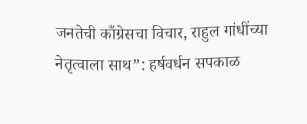जनतेची काँग्रेसचा विचार, राहुल गांधींच्या नेतृत्वाला साथ”: हर्षवर्धन सपकाळ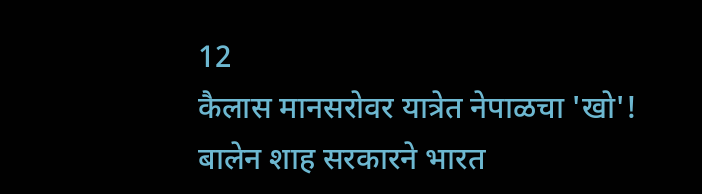12
कैलास मानसरोवर यात्रेत नेपाळचा 'खो'! बालेन शाह सरकारने भारत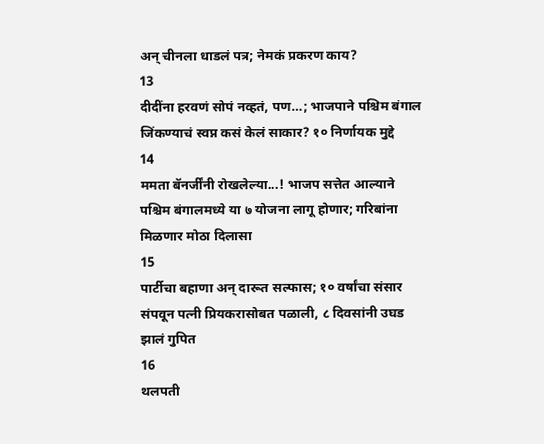अन् चीनला धाडलं पत्र; नेमकं प्रकरण काय?
13
दीदींना हरवणं सोपं नव्हतं, पण…; भाजपाने पश्चिम बंगाल जिंकण्याचं स्वप्न कसं केलं साकार? १० निर्णायक मुद्दे
14
ममता बॅनर्जींनी रोखलेल्या...! भाजप सत्तेत आल्याने पश्चिम बंगालमध्ये या ७ योजना लागू होणार; गरिबांना मिळणार मोठा दिलासा
15
पार्टीचा बहाणा अन् दारूत सल्फास; १० वर्षांचा संसार संपवून पत्नी प्रियकरासोबत पळाली, ८ दिवसांनी उघड झालं गुपित
16
थलपती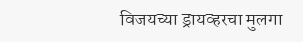विजयच्या ड्रायव्हरचा मुलगा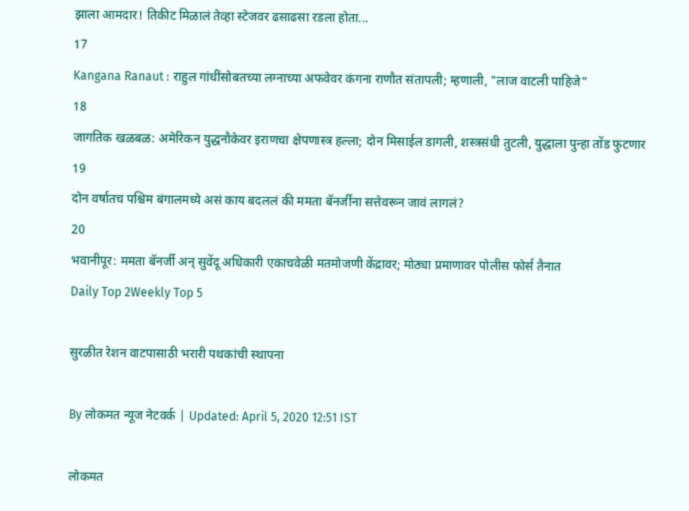झाला आमदार! तिकीट मिळालं तेव्हा स्टेजवर ढसाढसा रडला होता...
17
Kangana Ranaut : राहुल गांधींसोबतच्या लग्नाच्या अफवेवर कंगना राणौत संतापली; म्हणाली, "लाज वाटली पाहिजे"
18
जागतिक खळबळ: अमेरिकन युद्धनौकेवर इराणचा क्षेपणास्त्र हल्ला; दोन मिसाईल डागली, शस्त्रसंधी तुटली, युद्धाला पुन्हा तोंड फुटणार
19
दोन वर्षातच पश्चिम बंगालमध्ये असं काय बदललं की ममता बॅनर्जींना सत्तेवरून जावं लागलं?
20
भवानीपूर: ममता बॅनर्जी अन् सुवेंदू अधिकारी एकाचवेळी मतमोजणी केंद्रावर; मोठ्या प्रमाणावर पोलीस फोर्स तैनात
Daily Top 2Weekly Top 5

सुरळीत रेशन वाटपासाठी भरारी पथकांची स्थापना

By लोकमत न्यूज नेटवर्क | Updated: April 5, 2020 12:51 IST

लोकमत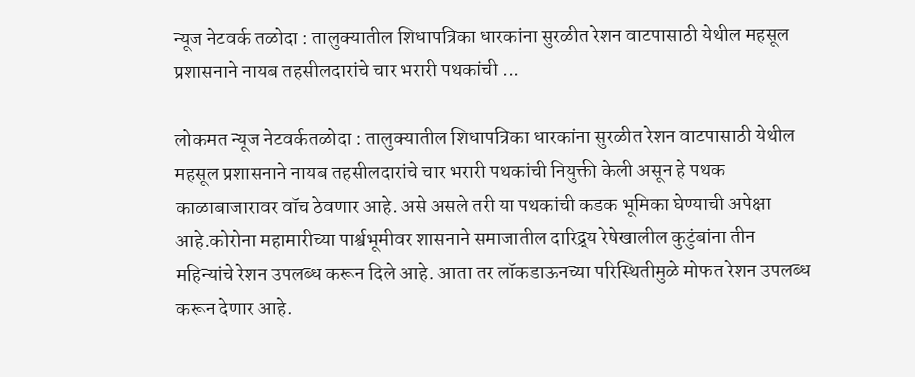न्यूज नेटवर्क तळोदा : तालुक्यातील शिधापत्रिका धारकांना सुरळीत रेशन वाटपासाठी येथील महसूल प्रशासनाने नायब तहसीलदारांचे चार भरारी पथकांची ...

लोकमत न्यूज नेटवर्कतळोदा : तालुक्यातील शिधापत्रिका धारकांना सुरळीत रेशन वाटपासाठी येथील महसूल प्रशासनाने नायब तहसीलदारांचे चार भरारी पथकांची नियुक्ती केली असून हे पथक काळाबाजारावर वॉच ठेवणार आहे. असे असले तरी या पथकांची कडक भूमिका घेण्याची अपेक्षा आहे.कोरोना महामारीच्या पार्श्वभूमीवर शासनाने समाजातील दारिद्र्य रेषेखालील कुटुंबांना तीन महिन्यांचे रेशन उपलब्ध करून दिले आहे. आता तर लॉकडाऊनच्या परिस्थितीमुळे मोफत रेशन उपलब्ध करून देणार आहे.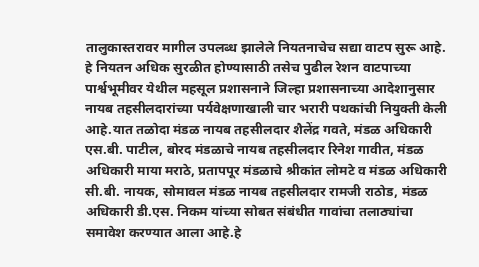तालुकास्तरावर मागील उपलब्ध झालेले नियतनाचेच सद्या वाटप सुरू आहे. हे नियतन अधिक सुरळीत होण्यासाठी तसेच पुढील रेशन वाटपाच्या पार्श्वभूमीवर येथील महसूल प्रशासनाने जिल्हा प्रशासनाच्या आदेशानुसार नायब तहसीलदारांच्या पर्यवेक्षणाखाली चार भरारी पथकांची नियुक्ती केली आहे.यात तळोदा मंडळ नायब तहसीलदार शैलेंद्र गवते, मंडळ अधिकारी एस.बी. पाटील, बोरद मंडळाचे नायब तहसीलदार रिनेश गावीत, मंडळ अधिकारी माया मराठे, प्रतापपूर मंडळाचे श्रीकांत लोमटे व मंडळ अधिकारी सी.बी. नायक, सोमावल मंडळ नायब तहसीलदार रामजी राठोड, मंडळ अधिकारी डी.एस. निकम यांच्या सोबत संबंधीत गावांचा तलाठ्यांचा समावेश करण्यात आला आहे.हे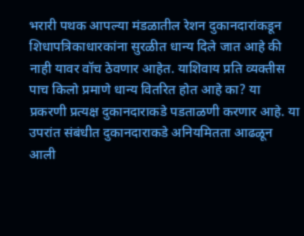भरारी पथक आपल्या मंडळातील रेशन दुकानदारांकडून शिधापत्रिकाधारकांना सुरळीत धान्य दिले जात आहे की नाही यावर वॉच ठेवणार आहेत. याशिवाय प्रति व्यक्तीस पाच किलो प्रमाणे धान्य वितरित होत आहे का? या प्रकरणी प्रत्यक्ष दुकानदाराकडे पडताळणी करणार आहे. या उपरांत संबंधीत दुकानदाराकडे अनियमितता आढळून आली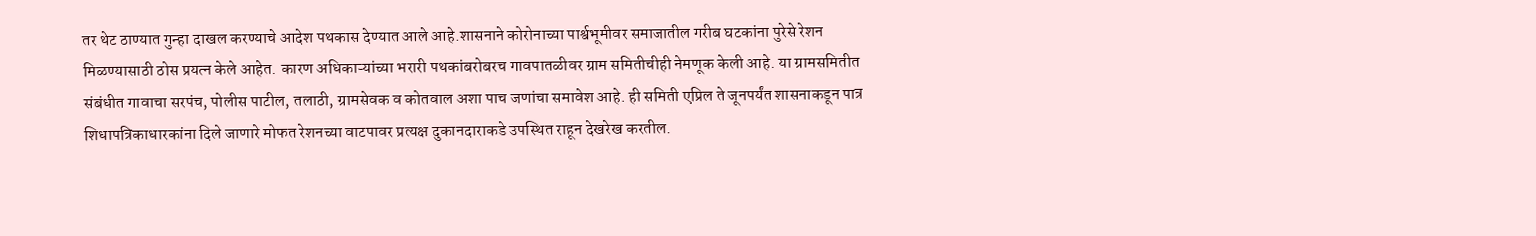तर थेट ठाण्यात गुन्हा दाखल करण्याचे आदेश पथकास देण्यात आले आहे.शासनाने कोरोनाच्या पार्श्वभूमीवर समाजातील गरीब घटकांना पुरेसे रेशन मिळण्यासाठी ठोस प्रयत्न केले आहेत. कारण अधिकाऱ्यांच्या भरारी पथकांबरोबरच गावपातळीवर ग्राम समितीचीही नेमणूक केली आहे. या ग्रामसमितीत संबंधीत गावाचा सरपंच, पोलीस पाटील, तलाठी, ग्रामसेवक व कोतवाल अशा पाच जणांचा समावेश आहे. ही समिती एप्रिल ते जूनपर्यंत शासनाकडून पात्र शिधापत्रिकाधारकांना दिले जाणारे मोफत रेशनच्या वाटपावर प्रत्यक्ष दुकानदाराकडे उपस्थित राहून देखरेख करतील.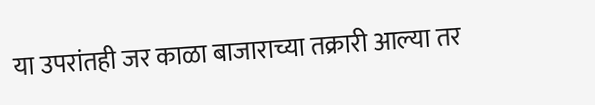या उपरांतही जर काळा बाजाराच्या तक्रारी आल्या तर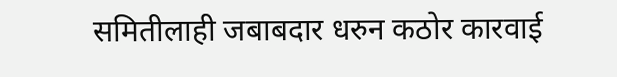समितीलाही जबाबदार धरुन कठोर कारवाई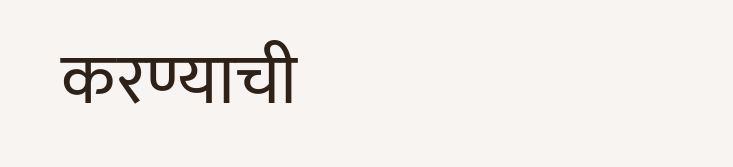करण्याची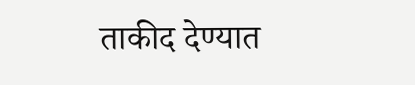ताकीद देण्यात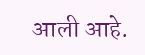आली आहे.